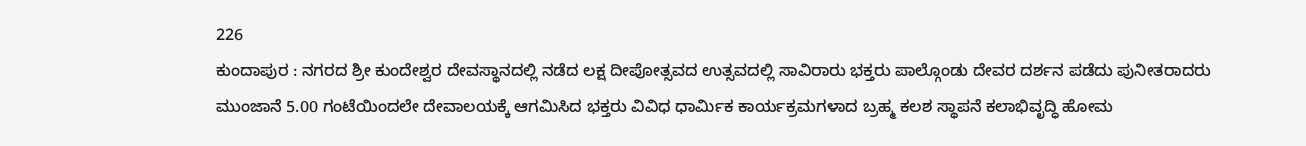226
ಕುಂದಾಪುರ : ನಗರದ ಶ್ರೀ ಕುಂದೇಶ್ವರ ದೇವಸ್ಥಾನದಲ್ಲಿ ನಡೆದ ಲಕ್ಷ ದೀಪೋತ್ಸವದ ಉತ್ಸವದಲ್ಲಿ ಸಾವಿರಾರು ಭಕ್ತರು ಪಾಲ್ಗೊಂಡು ದೇವರ ದರ್ಶನ ಪಡೆದು ಪುನೀತರಾದರು ಮುಂಜಾನೆ 5.00 ಗಂಟೆಯಿಂದಲೇ ದೇವಾಲಯಕ್ಕೆ ಆಗಮಿಸಿದ ಭಕ್ತರು ವಿವಿಧ ಧಾರ್ಮಿಕ ಕಾರ್ಯಕ್ರಮಗಳಾದ ಬ್ರಹ್ಮ ಕಲಶ ಸ್ಥಾಪನೆ ಕಲಾಭಿವೃದ್ಧಿ ಹೋಮ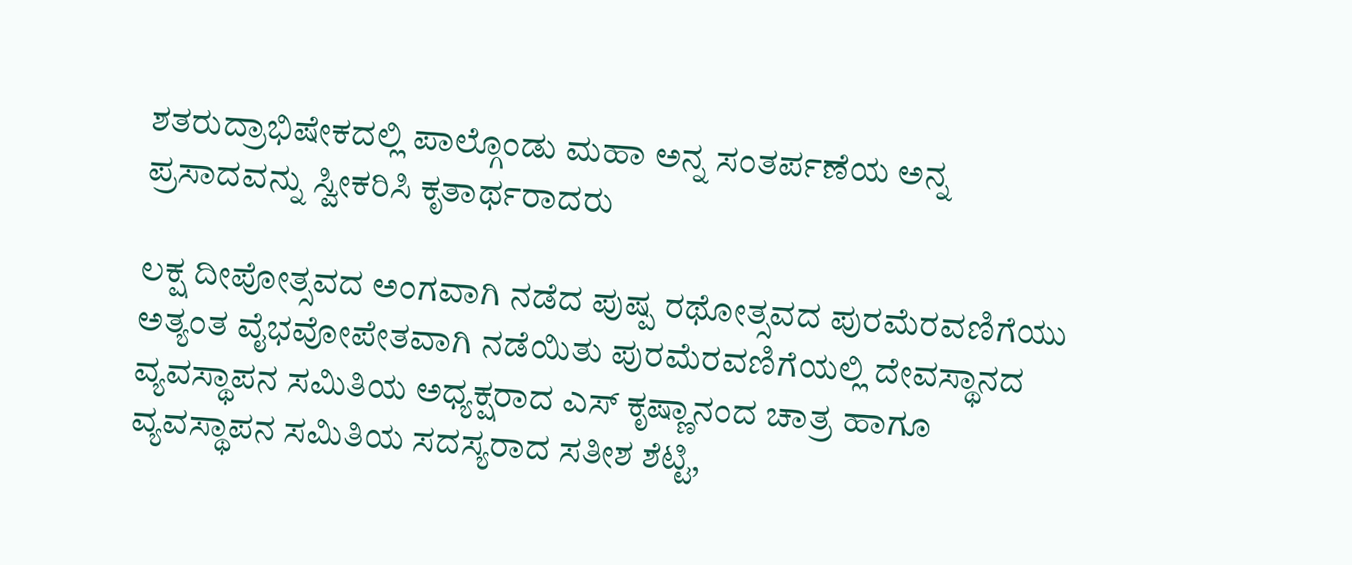ಶತರುದ್ರಾಭಿಷೇಕದಲ್ಲಿ ಪಾಲ್ಗೊಂಡು ಮಹಾ ಅನ್ನ ಸಂತರ್ಪಣೆಯ ಅನ್ನ ಪ್ರಸಾದವನ್ನು ಸ್ವೀಕರಿಸಿ ಕೃತಾರ್ಥರಾದರು

ಲಕ್ಷ ದೀಪೋತ್ಸವದ ಅಂಗವಾಗಿ ನಡೆದ ಪುಷ್ಪ ರಥೋತ್ಸವದ ಪುರಮೆರವಣಿಗೆಯು ಅತ್ಯಂತ ವೈಭವೋಪೇತವಾಗಿ ನಡೆಯಿತು ಪುರಮೆರವಣಿಗೆಯಲ್ಲಿ ದೇವಸ್ಥಾನದ ವ್ಯವಸ್ಥಾಪನ ಸಮಿತಿಯ ಅಧ್ಯಕ್ಷರಾದ ಎಸ್ ಕೃಷ್ಣಾನಂದ ಚಾತ್ರ ಹಾಗೂ ವ್ಯವಸ್ಥಾಪನ ಸಮಿತಿಯ ಸದಸ್ಯರಾದ ಸತೀಶ ಶೆಟ್ಟಿ,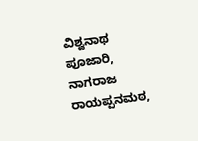ವಿಶ್ವನಾಥ ಪೂಜಾರಿ, ನಾಗರಾಜ ರಾಯಪ್ಪನಮಠ,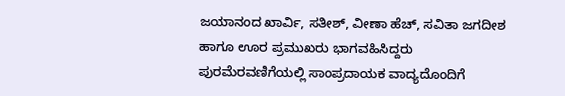ಜಯಾನಂದ ಖಾರ್ವಿ, ಸತೀಶ್, ವೀಣಾ ಹೆಚ್, ಸವಿತಾ ಜಗದೀಶ ಹಾಗೂ ಊರ ಪ್ರಮುಖರು ಭಾಗವಹಿಸಿದ್ದರು ಪುರಮೆರವಣಿಗೆಯಲ್ಲಿ ಸಾಂಪ್ರದಾಯಕ ವಾದ್ಯದೊಂದಿಗೆ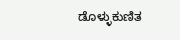ಡೊಳ್ಳುಕುಣಿತ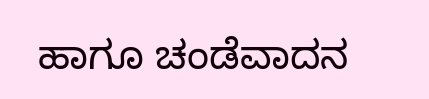ಹಾಗೂ ಚಂಡೆವಾದನ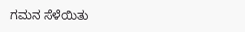ಗಮನ ಸೆಳೆಯಿತು